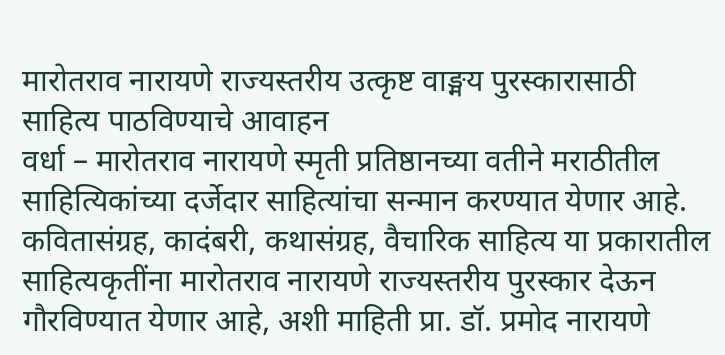मारोतराव नारायणे राज्यस्तरीय उत्कृष्ट वाङ्मय पुरस्कारासाठी साहित्य पाठविण्याचे आवाहन
वर्धा – मारोतराव नारायणे स्मृती प्रतिष्ठानच्या वतीने मराठीतील साहित्यिकांच्या दर्जेदार साहित्यांचा सन्मान करण्यात येणार आहे. कवितासंग्रह, कादंबरी, कथासंग्रह, वैचारिक साहित्य या प्रकारातील साहित्यकृतींना मारोतराव नारायणे राज्यस्तरीय पुरस्कार देऊन गौरविण्यात येणार आहे, अशी माहिती प्रा. डॉ. प्रमोद नारायणे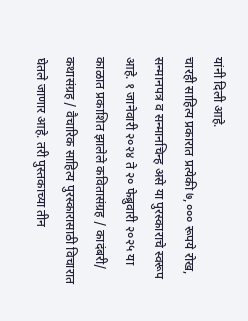यांनी दिली आहे.
चारही साहित्य प्रकारात प्रत्येकी ७,००० रूपये रोख, सन्मानपत्र व सन्मानचिन्ह असे या पुरस्काराचे स्वरूप आहे. १ जानेवारी २०२४ ते २० फेब्रुवारी २०२५ या काळात प्रकाशित झालेले कवितासंग्रह / कादंबरी/ कथासंग्रह / वैचारिक साहित्य पुरस्कारासाठी विचारात घेतले जाणार आहे. तरी पुस्तकाच्या तीन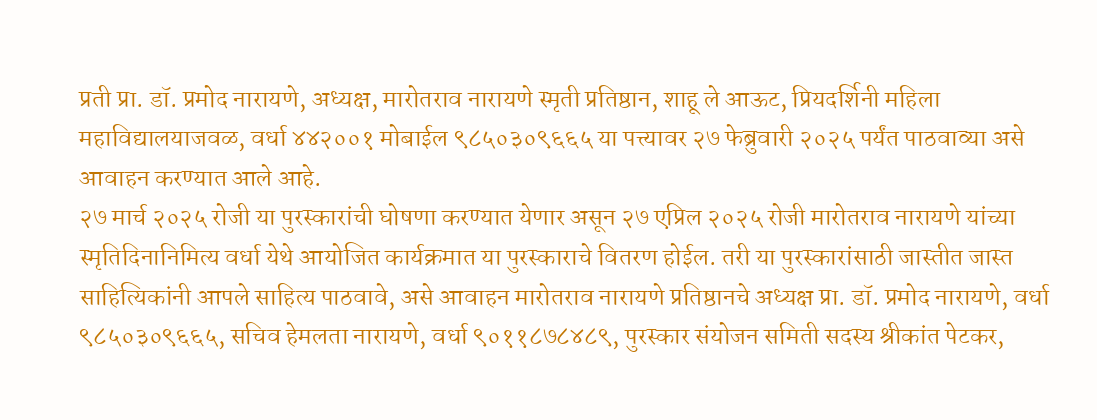प्रती प्रा. डॉ. प्रमोद नारायणे, अध्यक्ष, मारोतराव नारायणे स्मृती प्रतिष्ठान, शाहू ले आऊट, प्रियदर्शिनी महिला महाविद्यालयाजवळ, वर्धा ४४२००१ मोबाईल ९८५०३०९६६५ या पत्त्यावर २७ फेब्रुवारी २०२५ पर्यंत पाठवाव्या असे आवाहन करण्यात आले आहे.
२७ मार्च २०२५ रोजी या पुरस्कारांची घोषणा करण्यात येणार असून २७ एप्रिल २०२५ रोजी मारोतराव नारायणे यांच्या स्मृतिदिनानिमित्य वर्धा येथे आयोजित कार्यक्रमात या पुरस्काराचे वितरण होईल. तरी या पुरस्कारांसाठी जास्तीत जास्त साहित्यिकांनी आपले साहित्य पाठवावे, असे आवाहन मारोतराव नारायणे प्रतिष्ठानचे अध्यक्ष प्रा. डॉ. प्रमोद नारायणे, वर्धा ९८५०३०९६६५, सचिव हेमलता नारायणे, वर्धा ९०११८७८४८९, पुरस्कार संयोजन समिती सदस्य श्रीकांत पेटकर,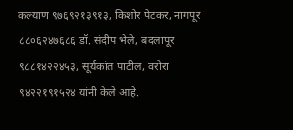कल्याण ९७६९२१३९१३, किशोर पेटकर, नागपूर ८८०६२४७६८६ डॉ. संदीप भेले, बदलापूर ९८८१४२२४५३, सूर्यकांत पाटील, वरोरा ९४२२१९१५२४ यांनी केले आहे.